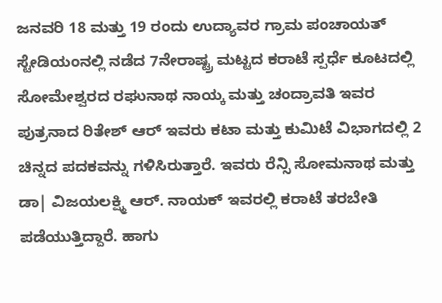ಜನವರಿ 18 ಮತ್ತು 19 ರಂದು ಉದ್ಯಾವರ ಗ್ರಾಮ ಪಂಚಾಯತ್ ಸ್ಟೇಡಿಯಂನಲ್ಲಿ ನಡೆದ 7ನೇರಾಷ್ಟ್ರ ಮಟ್ಟದ ಕರಾಟೆ ಸ್ಪರ್ಧೆ ಕೂಟದಲ್ಲಿ ಸೋಮೇಶ್ವರದ ರಘುನಾಥ ನಾಯ್ಕ ಮತ್ತು ಚಂದ್ರಾವತಿ ಇವರ ಪುತ್ರನಾದ ರಿತೇಶ್ ಆರ್ ಇವರು ಕಟಾ ಮತ್ತು ಕುಮಿಟೆ ವಿಭಾಗದಲ್ಲಿ 2 ಚಿನ್ನದ ಪದಕವನ್ನು ಗಳಿಸಿರುತ್ತಾರೆ. ಇವರು ರೆನ್ಸಿ ಸೋಮನಾಥ ಮತ್ತು ಡಾ| ವಿಜಯಲಕ್ಷ್ಮಿ ಆರ್. ನಾಯಕ್ ಇವರಲ್ಲಿ ಕರಾಟೆ ತರಬೇತಿ ಪಡೆಯುತ್ತಿದ್ದಾರೆ. ಹಾಗು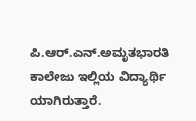ಪಿ.ಆರ್.ಎನ್.ಅಮೃತಭಾರತಿ ಕಾಲೇಜು ಇಲ್ಲಿಯ ವಿದ್ಯಾರ್ಥಿ ಯಾಗಿರುತ್ತಾರೆ.